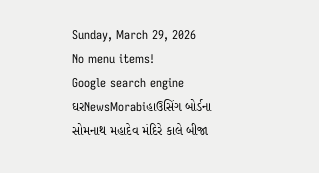Sunday, March 29, 2026
No menu items!
Google search engine
ઘરNewsMorabiહાઉસિંગ બોર્ડના સોમનાથ મહાદેવ મંદિરે કાલે બીજા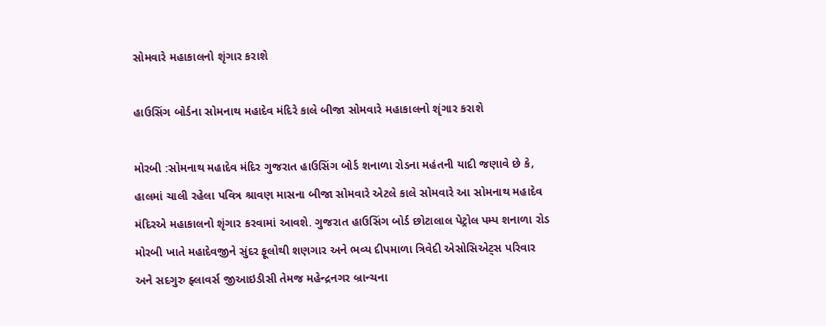સોમવારે મહાકાલનો શૃંગાર કરાશે

હાઉસિંગ બોર્ડના સોમનાથ મહાદેવ મંદિરે કાલે બીજા સોમવારે મહાકાલનો શૃંગાર કરાશે

મોરબી :સોમનાથ મહાદેવ મંદિર ગુજરાત હાઉસિંગ બોર્ડ શનાળા રોડના મહંતની યાદી જણાવે છે કે, હાલમાં ચાલી રહેલા પવિત્ર શ્રાવણ માસના બીજા સોમવારે એટલે કાલે સોમવારે આ સોમનાથ મહાદેવ મંદિરએ મહાકાલનો શૃંગાર કરવામાં આવશે. ગુજરાત હાઉસિંગ બોર્ડ છોટાલાલ પેટ્રોલ પમ્પ શનાળા રોડ મોરબી ખાતે મહાદેવજીને સુંદર ફૂલોથી શણગાર અને ભવ્ય દીપમાળા ત્રિવેદી એસોસિએટ્સ પરિવાર અને સદગુરુ ફ્લાવર્સ જીઆઇડીસી તેમજ મહેન્દ્રનગર બ્રાન્ચના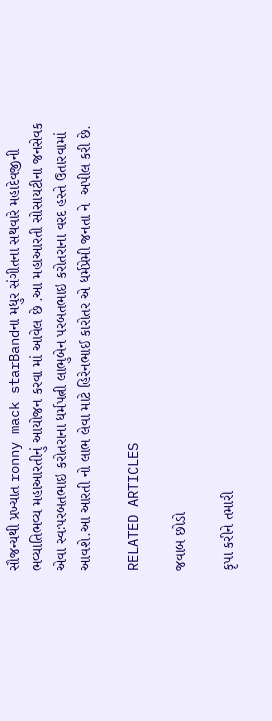સૌજન્યથી પ્રખ્યાત ronny mack starBandના મધુર સંગીતના સથવારે મહાદેવજીની ભવ્યાતિભવ્ય મહાઆરતીનું આયોજન કરવા માં આવેલ છે .આ મહાઆરતી સોસાયટીના જનસેવક એવા સ્વઃપરબતભાઇ કરોતરાના ધર્મપત્ની લાભુબેન પરબતભાઇ કરોતરાના વરદ હસ્તે ઉતારવામાં આવશે.આ આરતી નો લાભ લેવા માટે હિરેનભાઈ કારોતર એ ધર્મપ્રેમી જનતા ને  અપીલ કરી છે.

RELATED ARTICLES

જવાબ છોડો

કૃપા કરીને તમારી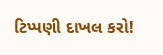ટિપ્પણી દાખલ કરો!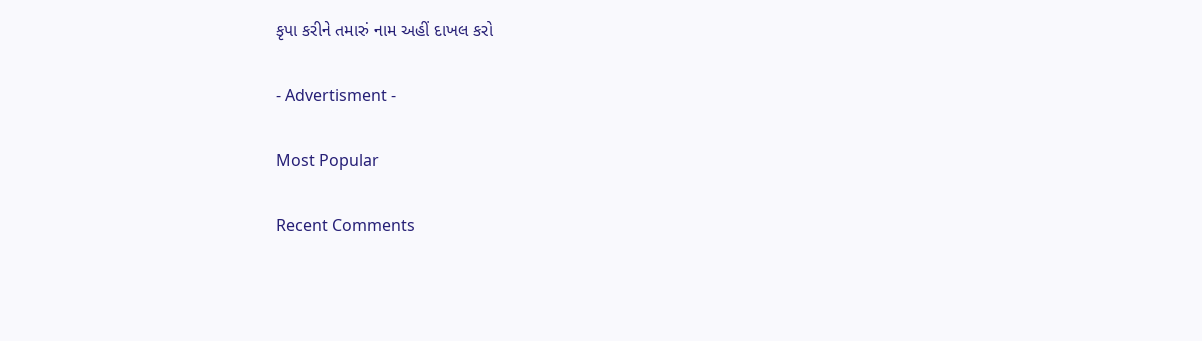કૃપા કરીને તમારું નામ અહીં દાખલ કરો

- Advertisment -

Most Popular

Recent Comments